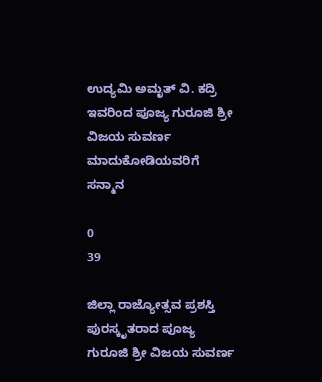ಉದ್ಯಮಿ ಅಮೃತ್ ವಿ. ಕದ್ರಿ ಇವರಿಂದ ಪೂಜ್ಯ ಗುರೂಜಿ ಶ್ರೀ ವಿಜಯ ಸುವರ್ಣ ಮಾದುಕೋಡಿಯವರಿಗೆ ಸನ್ಮಾನ

0
39

ಜಿಲ್ಲಾ ರಾಜ್ಯೋತ್ಸವ ಪ್ರಶಸ್ತಿ ಪುರಸ್ಕೃತರಾದ ಪೂಜ್ಯ ಗುರೂಜಿ ಶ್ರೀ ವಿಜಯ ಸುವರ್ಣ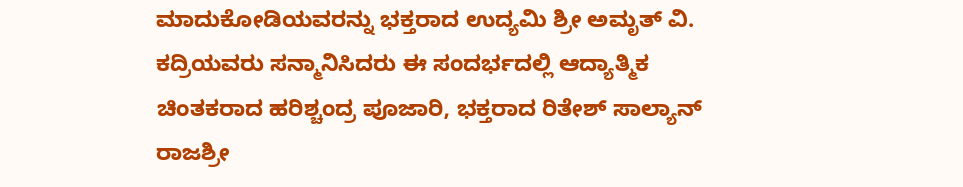ಮಾದುಕೋಡಿಯವರನ್ನು ಭಕ್ತರಾದ ಉದ್ಯಮಿ ಶ್ರೀ ಅಮೃತ್ ವಿ. ಕದ್ರಿಯವರು ಸನ್ಮಾನಿಸಿದರು ಈ ಸಂದರ್ಭದಲ್ಲಿ ಆದ್ಯಾತ್ಮಿಕ ಚಿಂತಕರಾದ ಹರಿಶ್ಚಂದ್ರ ಪೂಜಾರಿ, ಭಕ್ತರಾದ ರಿತೇಶ್ ಸಾಲ್ಯಾನ್ ರಾಜಶ್ರೀ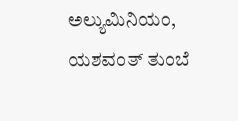ಅಲ್ಯುಮಿನಿಯಂ, ಯಶವಂತ್ ತುಂಬೆ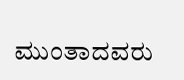ಮುಂತಾದವರು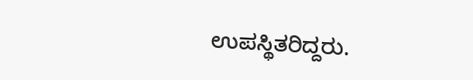ಉಪಸ್ಥಿತರಿದ್ದರು.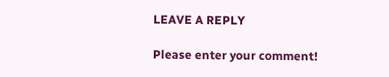LEAVE A REPLY

Please enter your comment!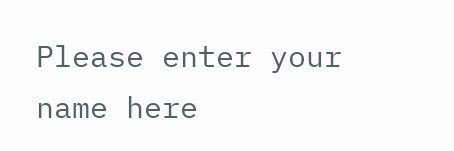Please enter your name here